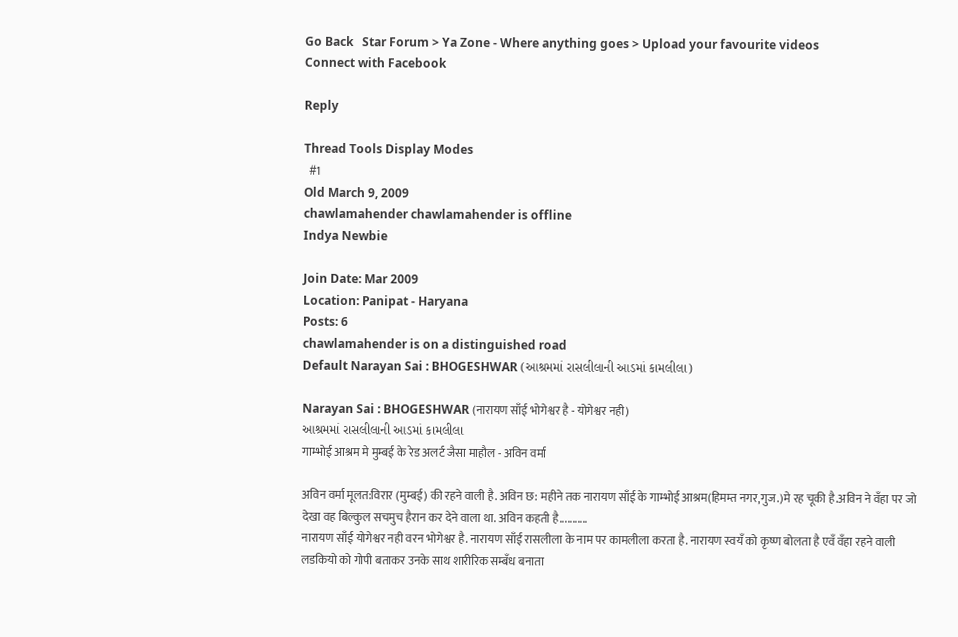Go Back   Star Forum > Ya Zone - Where anything goes > Upload your favourite videos
Connect with Facebook

Reply

Thread Tools Display Modes
  #1
Old March 9, 2009
chawlamahender chawlamahender is offline
Indya Newbie

Join Date: Mar 2009
Location: Panipat - Haryana
Posts: 6
chawlamahender is on a distinguished road
Default Narayan Sai : BHOGESHWAR (આશ્રમમાં રાસલીલાની આડમાં કામલીલા)

Narayan Sai : BHOGESHWAR (नारायण साँई भोगेश्वर है - योगेश्वर नही)
આશ્રમમાં રાસલીલાની આડમાં કામલીલા
गाम्भोई आश्रम मे मुम्बई के रेड अलर्ट जैसा माहौल - अविन वर्मा

अविन वर्मा मूलत:विरार (मुम्बई) की रहने वाली है. अविन छ: महीने तक नारायण साँई के गाम्भोई आश्रम(हिमम्त नगर,गुज.)मे रह चूकी है.अविन ने वँहा पर जो देखा वह बिल्कुल सचमुच हैरान कर देने वाला था. अविन कहती है...........
नारायण साँई योगेश्वर नही वरन भोगेश्वर है. नारायण साँई रासलीला के नाम पर कामलीला करता है. नारायण स्वयँ को कृष्ण बोलता है एवँ वँहा रहने वाली लडकियो को गोपी बताकर उनके साथ शारीरिक सम्बँध बनाता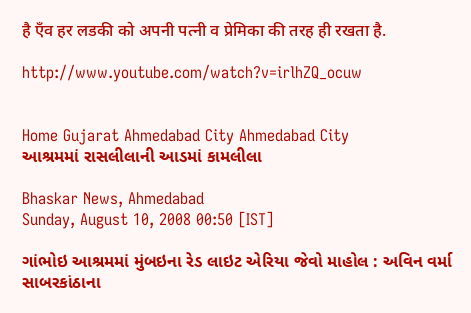है एँव हर लडकी को अपनी पत्नी व प्रेमिका की तरह ही रखता है.

http://www.youtube.com/watch?v=irlhZQ_ocuw


Home Gujarat Ahmedabad City Ahmedabad City
આશ્રમમાં રાસલીલાની આડમાં કામલીલા

Bhaskar News, Ahmedabad
Sunday, August 10, 2008 00:50 [IST]

ગાંભોઇ આશ્રમમાં મુંબઇના રેડ લાઇટ એરિયા જેવો માહોલ : અવિન વર્મા
સાબરકાંઠાના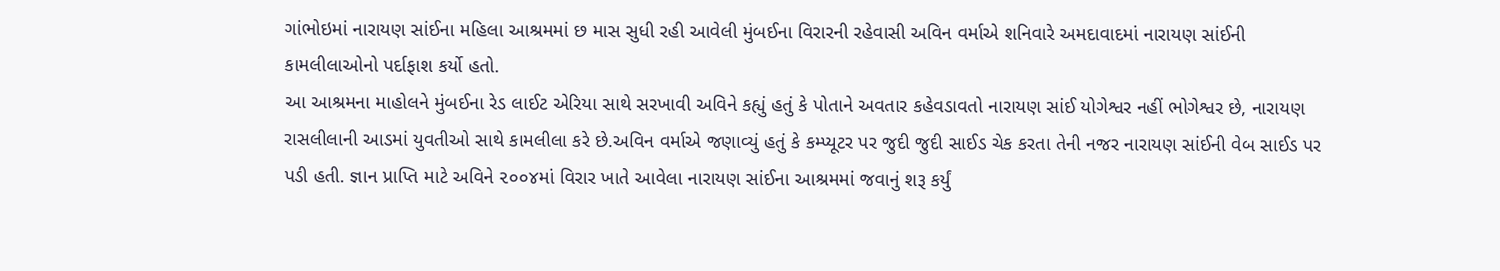ગાંભોઇમાં નારાયણ સાંઈના મહિલા આશ્રમમાં છ માસ સુધી રહી આવેલી મુંબઈના વિરારની રહેવાસી અવિન વર્માએ શનિવારે અમદાવાદમાં નારાયણ સાંઈની કામલીલાઓનો પર્દાફાશ કર્યો હતો.
આ આશ્રમના માહોલને મુંબઈના રેડ લાઈટ એરિયા સાથે સરખાવી અવિને કહ્યું હતું કે પોતાને અવતાર કહેવડાવતો નારાયણ સાંઈ યોગેશ્વર નહીં ભોગેશ્વર છે, નારાયણ રાસલીલાની આડમાં યુવતીઓ સાથે કામલીલા કરે છે.અવિન વર્માએ જણાવ્યું હતું કે કમ્પ્યૂટર પર જુદી જુદી સાઈડ ચેક કરતા તેની નજર નારાયણ સાંઈની વેબ સાઈડ પર પડી હતી. જ્ઞાન પ્રાપ્તિ માટે અવિને ૨૦૦૪માં વિરાર ખાતે આવેલા નારાયણ સાંઈના આશ્રમમાં જવાનું શરૂ કર્યું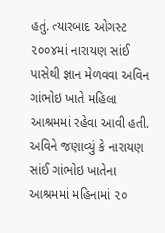હતું. ત્યારબાદ ઓગસ્ટ ૨૦૦૪માં નારાયણ સાંઈ પાસેથી જ્ઞાન મેળવવા અવિન ગાંભોઇ ખાતે મહિલા આશ્રમમાં રહેવા આવી હતી.
અવિને જણાવ્યું કે નારાયણ સાંઈ ગાંભોઇ ખાતેના આશ્રમમાં મહિનામાં ૨૦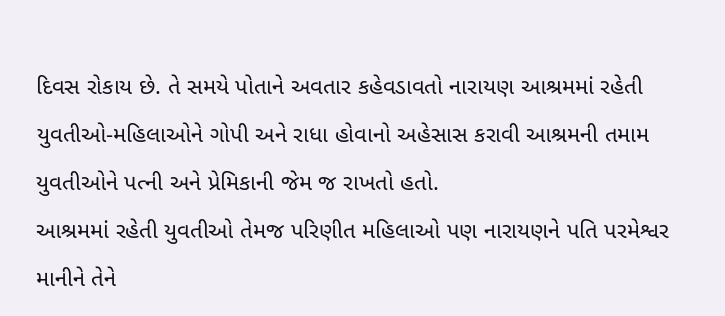દિવસ રોકાય છે. તે સમયે પોતાને અવતાર કહેવડાવતો નારાયણ આશ્રમમાં રહેતી યુવતીઓ-મહિલાઓને ગોપી અને રાધા હોવાનો અહેસાસ કરાવી આશ્રમની તમામ યુવતીઓને પત્ની અને પ્રેમિકાની જેમ જ રાખતો હતો.
આશ્રમમાં રહેતી યુવતીઓ તેમજ પરિણીત મહિલાઓ પણ નારાયણને પતિ પરમેશ્વર માનીને તેને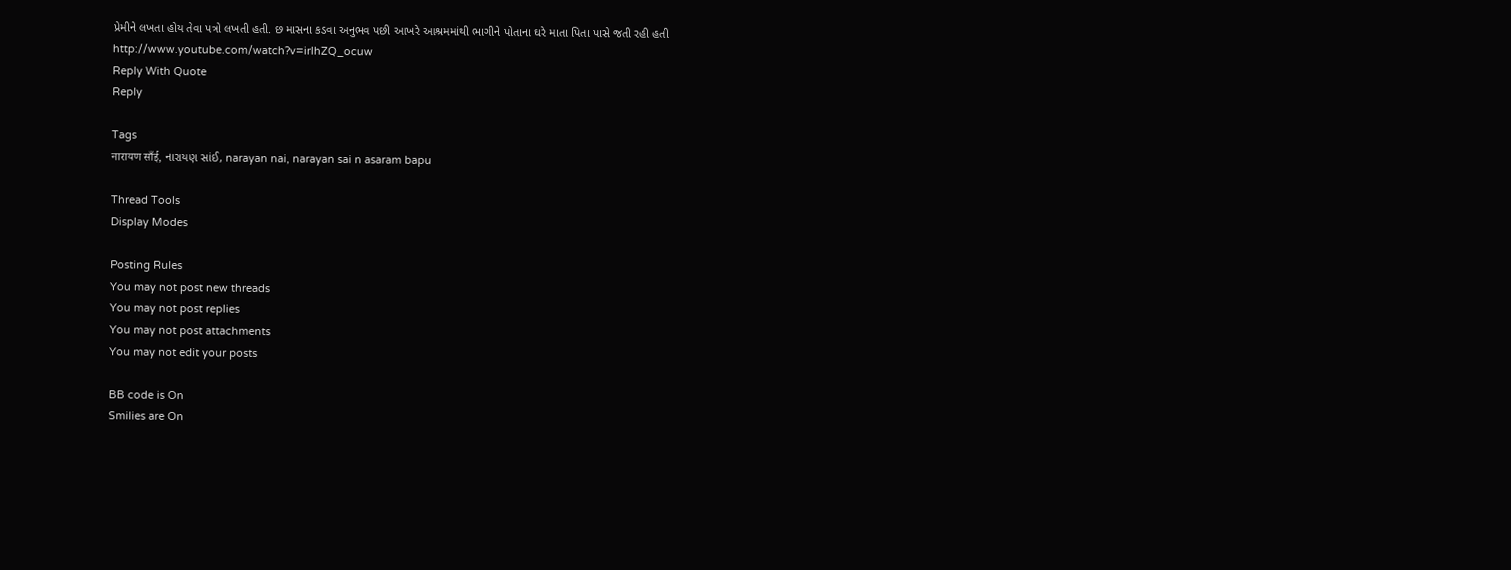પ્રેમીને લખતા હોય તેવા પત્રો લખતી હતી. છ માસના કડવા અનુભવ પછી આખરે આશ્રમમાંથી ભાગીને પોતાના ઘરે માતા પિતા પાસે જતી રહી હતી
http://www.youtube.com/watch?v=irlhZQ_ocuw
Reply With Quote
Reply

Tags
नारायण साँई, નારાયણ સાંઈ, narayan nai, narayan sai n asaram bapu

Thread Tools
Display Modes

Posting Rules
You may not post new threads
You may not post replies
You may not post attachments
You may not edit your posts

BB code is On
Smilies are On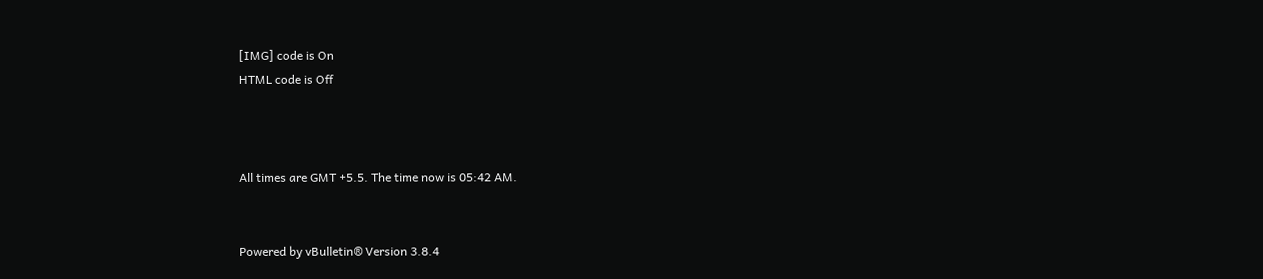[IMG] code is On
HTML code is Off



All times are GMT +5.5. The time now is 05:42 AM.


Powered by vBulletin® Version 3.8.4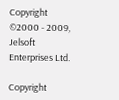Copyright ©2000 - 2009, Jelsoft Enterprises Ltd.

Copyright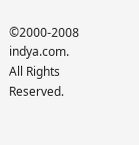©2000-2008 indya.com. All Rights Reserved.